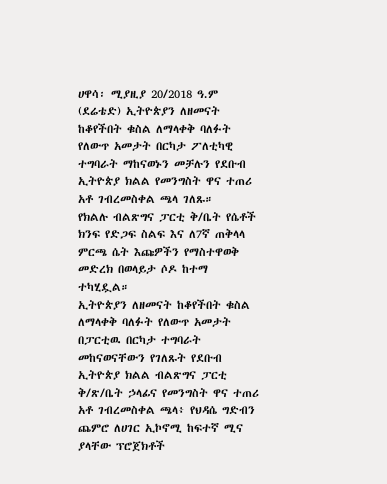ሀዋሳ፡ ሚያዚያ 20/2018 ዓ.ም (ደሬቴድ) ኢትዮጵያን ለዘመናት ከቆየችበት ቁስል ለማላቀቅ ባለፉት የለውጥ አመታት በርካታ ፖለቲካዊ ተግባራት ማከናወኑን መቻሉን የደቡብ ኢትዮጵያ ክልል የመንግስት ዋና ተጠሪ አቶ ገብረመስቀል ጫላ ገለጹ።
የክልሉ ብልጽግና ፓርቲ ቅ/ቤት የሴቶች ክንፍ የድጋፍ ስልፍ እና ለ7ኛ ጠቅላላ ምርጫ ሴት እጩዎችን የማስተዋወቅ መድረክ በወላይታ ሶዶ ከተማ ተካሂዷል።
ኢትዮጵያን ለዘመናት ከቆየችበት ቁስል ለማላቀቅ ባለፉት የለውጥ አመታት በፓርቲዉ በርካታ ተግባራት መከናወናቸውን የገለጹት የደቡብ ኢትዮጵያ ክልል ብልጽግና ፓርቲ ቅ/ጽ/ቤት ኃላፊና የመንግስት ዋና ተጠሪ አቶ ገብረመስቀል ጫላ፥ የህዳሴ ግድብን ጨምሮ ለሀገር ኢኮኖሚ ከፍተኛ ሚና ያላቸው ፕሮጀክቶች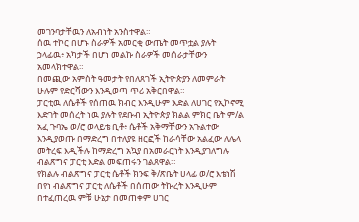መገንባታቸዉን ለአብነት አንስተዋል።
ሰዉ ተኮር በሆኑ ስራዎች አመርቂ ውጤት መጥቷል ያሉት ኃላፊዉ፥ አካታች በሆነ መልኩ ስራዎች መሰራታቸውን አመላክተዋል።
በመጪው አምስት ዓመታት የበለጸገች ኢትዮጵያን ለመምራት ሁሉም የድርሻውን እንዲወጣ ጥሪ አቅርበዋል።
ፓርቲዉ ለሴቶች የሰጠዉ ክብር እንዲሁም እድል ለሀገር የኢኮኖሚ እድገት መሰረት ነዉ ያሉት የደቡብ ኢትዮጵያ ክልል ምክር ቤት ም/ል አፈ ጉባኤ ወ/ሮ ወላይቴ ቢቶ፥ ሴቶች አቅማቸውን አጉልተው እንዲያወጡ በማድረግ በተለያዩ ዘርፎች ከራሳቸው አልፈው ለሌላ መትረፍ እዲችሉ ከማድረግ አኳያ በአመራርነት እንዲያገለግሉ ብልጽግና ፓርቲ እድል መፍጠሩን ገልጸዋል።
የክልሉ ብልጽግና ፓርቲ ሴቶች ክንፍ ቅ/ጽቤት ሀላፊ ወ/ሮ እቴነሽ በየነ ብልጽግና ፓርቲ ለሴቶች በሰጠው ትኩረት እንዲሁም በተፈጠረዉ ምቹ ሁኔታ በመጠቀም ሀገር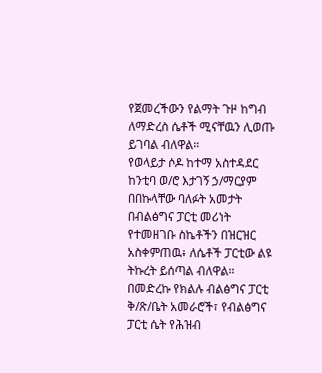የጀመረችውን የልማት ጉዞ ከግብ ለማድረስ ሴቶች ሚናቸዉን ሊወጡ ይገባል ብለዋል።
የወላይታ ሶዶ ከተማ አስተዳደር ከንቲባ ወ/ሮ እታገኝ ኃ/ማርያም በበኩላቸው ባለፉት አመታት በብልፅግና ፓርቲ መሪነት የተመዘገቡ ስኬቶችን በዝርዝር አስቀምጠዉ፥ ለሴቶች ፓርቲው ልዩ ትኩረት ይሰጣል ብለዋል።
በመድረኩ የክልሉ ብልፅግና ፓርቲ ቅ/ጽ/ቤት አመራሮች፣ የብልፅግና ፓርቲ ሴት የሕዝብ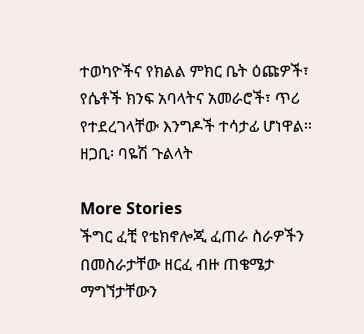ተወካዮችና የክልል ምክር ቤት ዕጩዎች፣ የሴቶች ክንፍ አባላትና አመራሮች፣ ጥሪ የተደረገላቸው እንግዶች ተሳታፊ ሆነዋል።
ዘጋቢ፡ ባዬሽ ጉልላት

More Stories
ችግር ፈቺ የቴክኖሎጂ ፈጠራ ስራዎችን በመስራታቸው ዘርፈ ብዙ ጠቄሜታ ማግኘታቸውን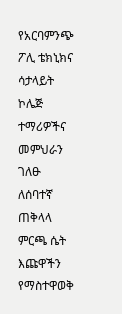የአርባምንጭ ፖሊ ቴክኒክና ሳታላይት ኮሌጅ ተማሪዎችና መምህራን ገለፁ
ለሰባተኛ ጠቅላላ ምርጫ ሴት እጩዋችን የማስተዋወቅ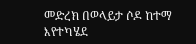መድረክ በወላይታ ሶዶ ከተማ እየተካሄደ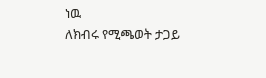ነዉ
ለክብሩ የሚጫወት ታጋይ